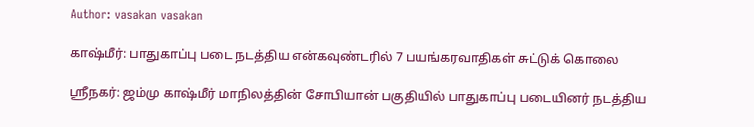Author: vasakan vasakan

காஷ்மீர்: பாதுகாப்பு படை நடத்திய என்கவுண்டரில் 7 பயங்கரவாதிகள் சுட்டுக் கொலை

ஸ்ரீநகர்: ஜம்மு காஷ்மீர் மாநிலத்தின் சோபியான் பகுதியில் பாதுகாப்பு படையினர் நடத்திய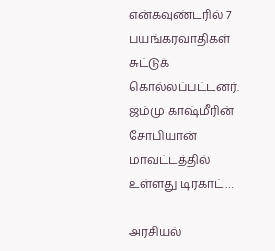என்கவுண்டரில் 7 பயங்கரவாதிகள் சுட்டுக் கொல்லப்பட்டனர். ஜம்மு காஷ்மீரின் சோபியான் மாவட்டத்தில் உள்ளது டிரகாட்…

அரசியல்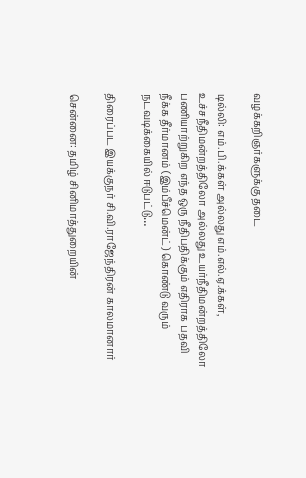வழக்கறிஞர்களுக்கு தடை

டில்லி: எம்.பி.க்கள் அல்லது எம்.எல்.ஏ.க்கள், உச்சநீதிமன்றத்திலோ அல்லது உயர்நீதிமன்றத்திலோ பணியாற்றுகிற எந்த ஒரு நீதிபதிக்கும் எதிராக பதவி நீக்க தீர்மானம் (இம்பீச்மென்ட்) கொண்டு வரும் நடவடிக்கையில் ஈடுபட்டு…

திரைப்பட இயக்குநர் சி.வி.ராஜேந்திரன் காலமானார்

சென்னை: தமிழ் சினிமாத்துறையின்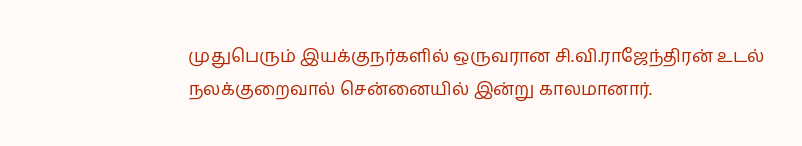முதுபெரும் இயக்குநர்களில் ஒருவரான சி.வி.ராஜேந்திரன் உடல் நலக்குறைவால் சென்னையில் இன்று காலமானார்.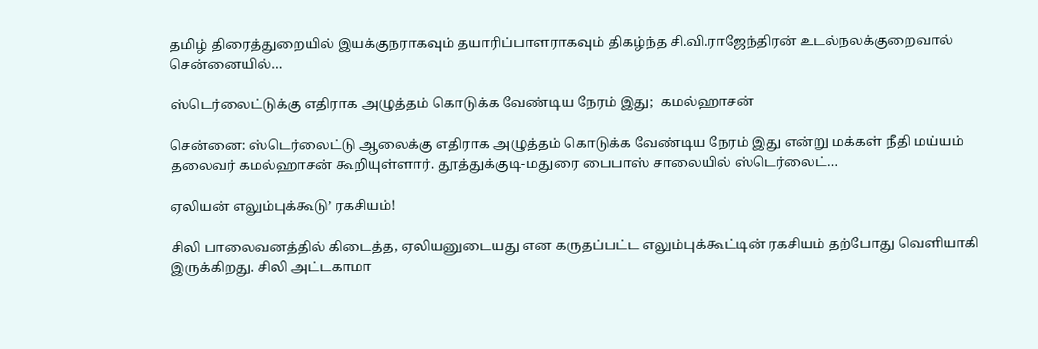தமிழ் திரைத்துறையில் இயக்குநராகவும் தயாரிப்பாளராகவும் திகழ்ந்த சி.வி.ராஜேந்திரன் உடல்நலக்குறைவால் சென்னையில்…

ஸ்டெர்லைட்டுக்கு எதிராக அழுத்தம் கொடுக்க வேண்டிய நேரம் இது;  கமல்ஹாசன்

சென்னை: ஸ்டெர்லைட்டு ஆலைக்கு எதிராக அழுத்தம் கொடுக்க வேண்டிய நேரம் இது என்று மக்கள் நீதி மய்யம் தலைவர் கமல்ஹாசன் கூறியுள்ளார். தூத்துக்குடி-மதுரை பைபாஸ் சாலையில் ஸ்டெர்லைட்…

ஏலியன் எலும்புக்கூடு’ ரகசியம்!

சிலி பாலைவனத்தில் கிடைத்த, ஏலியனுடையது என கருதப்பட்ட எலும்புக்கூட்டின் ரகசியம் தற்போது வெளியாகி இருக்கிறது. சிலி அட்டகாமா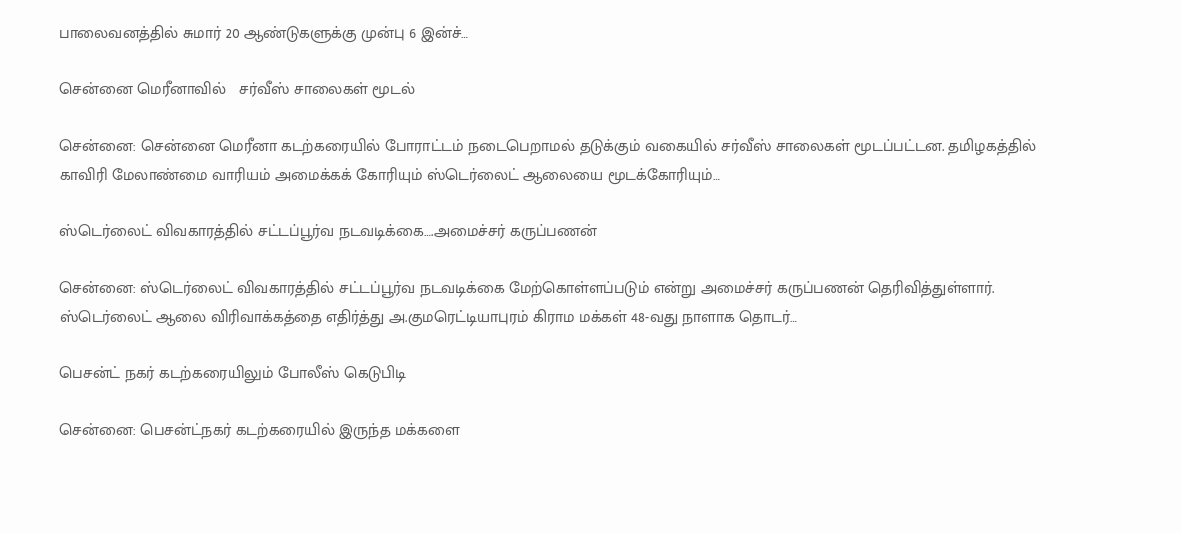பாலைவனத்தில் சுமார் 20 ஆண்டுகளுக்கு முன்பு 6 இன்ச்…

சென்னை மெரீனாவில்   சர்வீஸ் சாலைகள் மூடல்

சென்னை: சென்னை மெரீனா கடற்கரையில் போராட்டம் நடைபெறாமல் தடுக்கும் வகையில் சர்வீஸ் சாலைகள் மூடப்பட்டன. தமிழகத்தில் காவிரி மேலாண்மை வாரியம் அமைக்கக் கோரியும் ஸ்டெர்லைட் ஆலையை மூடக்கோரியும்…

ஸ்டெர்லைட் விவகாரத்தில் சட்டப்பூர்வ நடவடிக்கை….அமைச்சர் கருப்பணன்

சென்னை: ஸ்டெர்லைட் விவகாரத்தில் சட்டப்பூர்வ நடவடிக்கை மேற்கொள்ளப்படும் என்று அமைச்சர் கருப்பணன் தெரிவித்துள்ளார். ஸ்டெர்லைட் ஆலை விரிவாக்கத்தை எதிர்த்து அ.குமரெட்டியாபுரம் கிராம மக்கள் 48-வது நாளாக தொடர்…

பெசன்ட் நகர் கடற்கரையிலும் போலீஸ் கெடுபிடி

சென்னை: பெசன்ட்நகர் கடற்கரையில் இருந்த மக்களை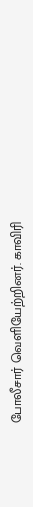போலீசார் வெளியேற்றினர். காவிரி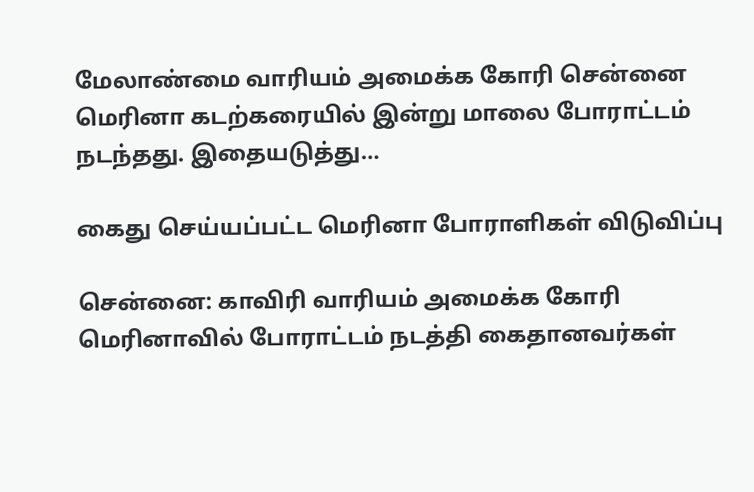மேலாண்மை வாரியம் அமைக்க கோரி சென்னை மெரினா கடற்கரையில் இன்று மாலை போராட்டம் நடந்தது. இதையடுத்து…

கைது செய்யப்பட்ட மெரினா போராளிகள் விடுவிப்பு

சென்னை: காவிரி வாரியம் அமைக்க கோரி மெரினாவில் போராட்டம் நடத்தி கைதானவர்கள்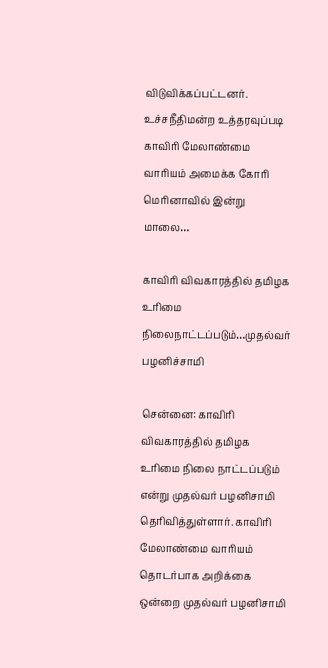விடுவிக்கப்பட்டனர். உச்சநீதிமன்ற உத்தரவுப்படி காவிரி மேலாண்மை வாரியம் அமைக்க கோரி மெரினாவில் இன்று மாலை…

காவிரி விவகாரத்தில் தமிழக உரிமை நிலைநாட்டப்படும்…முதல்வர் பழனிச்சாமி

சென்னை: காவிரி விவகாரத்தில் தமிழக உரிமை நிலை நாட்டப்படும் என்று முதல்வர் பழனிசாமி தெரிவித்துள்ளார். காவிரி மேலாண்மை வாரியம் தொடர்பாக அறிக்கை ஒன்றை முதல்வர் பழனிசாமி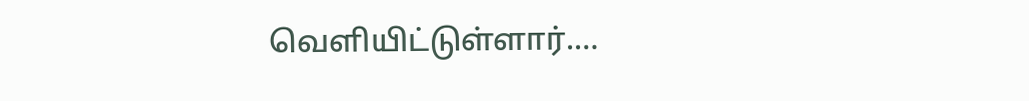வெளியிட்டுள்ளார்.…